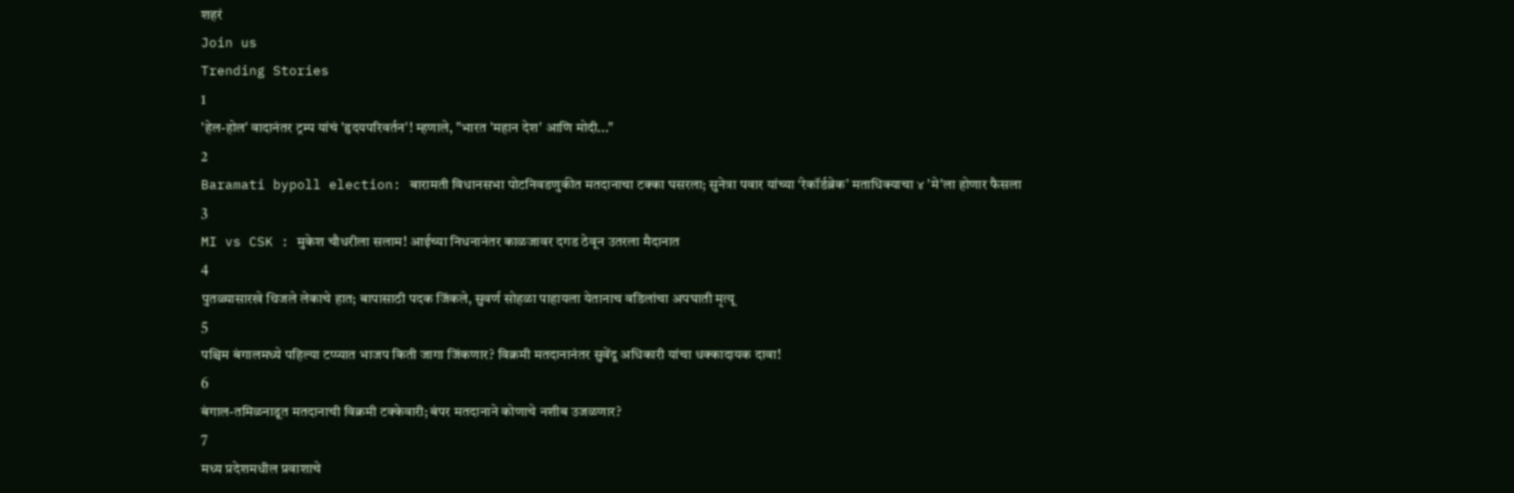शहरं
Join us
Trending Stories
1
'हेल-होल' वादानंतर ट्रम्प यांचं 'हृदयपरिवर्तन'! म्हणाले, "भारत 'महान देश' आणि मोदी..."
2
Baramati bypoll election: बारामती विधानसभा पोटनिवडणुकीत मतदानाचा टक्का घसरला; सुनेत्रा पवार यांच्या ‘रेकॉर्डब्रेक’ मताधिक्याचा ४ 'मे'ला होणार फैसला
3
MI vs CSK : मुकेश चौधरीला सलाम! आईच्या निधनानंतर काळजावर दगड ठेवून उतरला मैदानात
4
पुतळ्यासारखे थिजले लेकाचे हात; बापासाठी पदक जिंकले, सुवर्ण सोहळा पाहायला येतानाच वडिलांचा अपघाती मृत्यू
5
पश्चिम बंगालमध्ये पहिल्या टप्प्यात भाजप किती जागा जिंकणार? विक्रमी मतदानानंतर सुवेंदू अधिकारी यांचा धक्कादायक दावा!
6
बंगाल-तमिळनाडूत मतदानाची विक्रमी टक्केवारी; बंपर मतदानाने कोणाचे नशीब उजळणार?
7
मध्य प्रदेशमधील प्रवाशाचे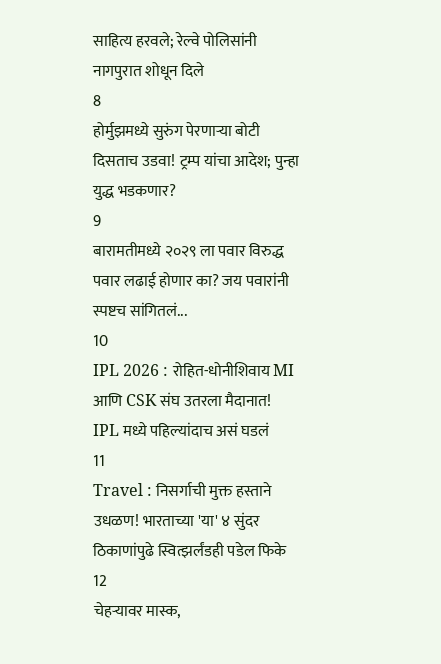साहित्य हरवले; रेल्वे पोलिसांनी नागपुरात शोधून दिले
8
होर्मुझमध्ये सुरुंग पेरणाऱ्या बोटी दिसताच उडवा! ट्रम्प यांचा आदेश; पुन्हा युद्ध भडकणार?
9
बारामतीमध्ये २०२९ ला पवार विरुद्ध पवार लढाई होणार का? जय पवारांनी स्पष्टच सांगितलं...
10
IPL 2026 : रोहित-धोनीशिवाय MI आणि CSK संघ उतरला मैदानात! IPL मध्ये पहिल्यांदाच असं घडलं
11
Travel : निसर्गाची मुक्त हस्ताने उधळण! भारताच्या 'या' ४ सुंदर ठिकाणांपुढे स्वित्झर्लंडही पडेल फिके
12
चेहऱ्यावर मास्क,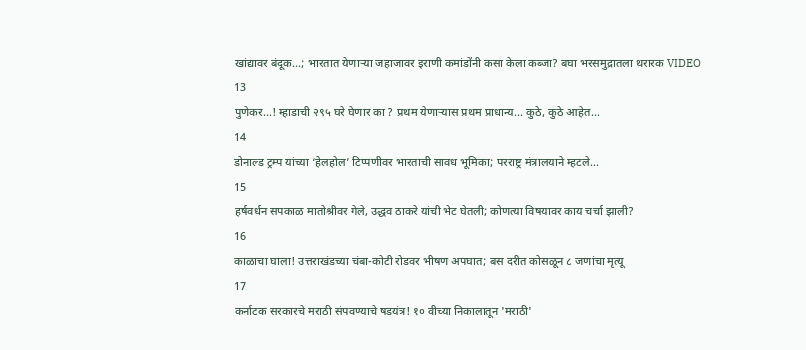खांद्यावर बंदूक...; भारतात येणाऱ्या जहाजावर इराणी कमांडोंनी कसा केला कब्जा? बघा भरसमुद्रातला थरारक VIDEO
13
पुणेकर...! म्हाडाची २९५ घरे घेणार का ? प्रथम येणाऱ्यास प्रथम प्राधान्य... कुठे, कुठे आहेत...
14
डोनाल्ड ट्रम्प यांच्या ‘हेलहोल’ टिप्पणीवर भारताची सावध भूमिका; परराष्ट्र मंत्रालयाने म्हटले...
15
हर्षवर्धन सपकाळ मातोश्रीवर गेले, उद्धव ठाकरे यांची भेट घेतली; कोणत्या विषयावर काय चर्चा झाली?
16
काळाचा घाला! उत्तराखंडच्या चंबा-कोटी रोडवर भीषण अपघात; बस दरीत कोसळून ८ जणांचा मृत्यू
17
कर्नाटक सरकारचे मराठी संपवण्याचे षडयंत्र! १० वीच्या निकालातून 'मराठी'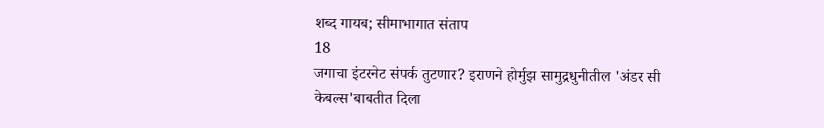शब्द गायब; सीमाभागात संताप
18
जगाचा इंटरनेट संपर्क तुटणार? इराणने होर्मुझ सामुद्रधुनीतील 'अंडर सी केबल्स'बाबतीत दिला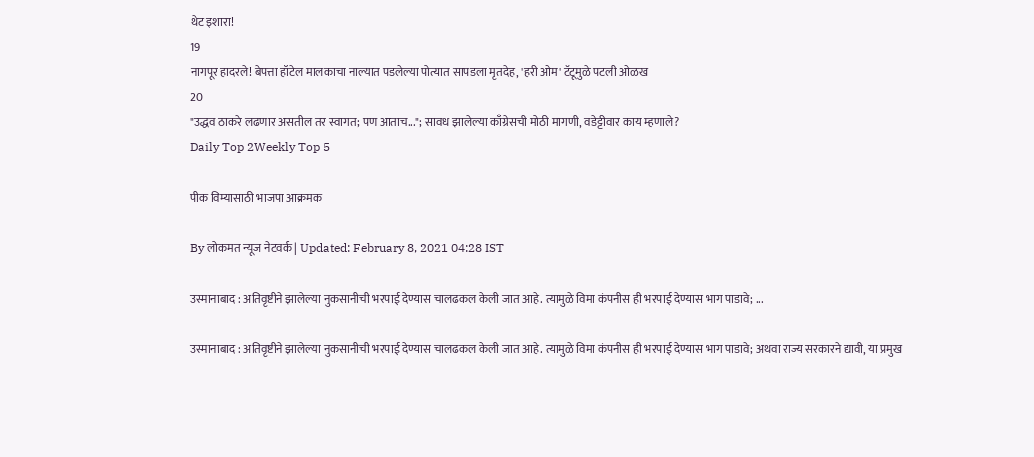थेट इशारा!
19
नागपूर हादरले! बेपत्ता हॉटेल मालकाचा नाल्यात पडलेल्या पोत्यात सापडला मृतदेह, 'हरी ओम' टॅटूमुळे पटली ओळख
20
"उद्धव ठाकरे लढणार असतील तर स्वागत; पण आताच..."; सावध झालेल्या काँग्रेसची मोठी मागणी, वडेट्टीवार काय म्हणाले?
Daily Top 2Weekly Top 5

पीक विम्यासाठी भाजपा आक्रमक

By लोकमत न्यूज नेटवर्क | Updated: February 8, 2021 04:28 IST

उस्मानाबाद : अतिवृष्टीने झालेल्या नुकसानीची भरपाई देण्यास चालढकल केली जात आहे. त्यामुळे विमा कंपनीस ही भरपाई देण्यास भाग पाडावे; ...

उस्मानाबाद : अतिवृष्टीने झालेल्या नुकसानीची भरपाई देण्यास चालढकल केली जात आहे. त्यामुळे विमा कंपनीस ही भरपाई देण्यास भाग पाडावे; अथवा राज्य सरकारने द्यावी, या प्रमुख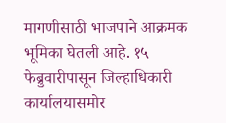मागणीसाठी भाजपाने आक्रमक भूमिका घेतली आहे. १५ फेब्रुवारीपासून जिल्हाधिकारी कार्यालयासमोर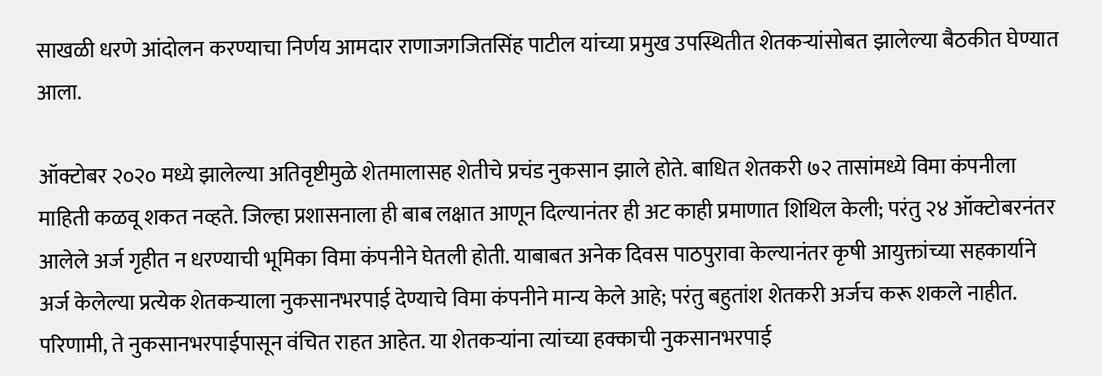साखळी धरणे आंदोलन करण्याचा निर्णय आमदार राणाजगजितसिंह पाटील यांच्या प्रमुख उपस्थितीत शेतकऱ्यांसोबत झालेल्या बैठकीत घेण्यात आला.

ऑक्टोबर २०२० मध्ये झालेल्या अतिवृष्टीमुळे शेतमालासह शेतीचे प्रचंड नुकसान झाले होते. बाधित शेतकरी ७२ तासांमध्ये विमा कंपनीला माहिती कळवू शकत नव्हते. जिल्हा प्रशासनाला ही बाब लक्षात आणून दिल्यानंतर ही अट काही प्रमाणात शिथिल केली; परंतु २४ ऑक्टोबरनंतर आलेले अर्ज गृहीत न धरण्याची भूमिका विमा कंपनीने घेतली होती. याबाबत अनेक दिवस पाठपुरावा केल्यानंतर कृषी आयुक्तांच्या सहकार्याने अर्ज केलेल्या प्रत्येक शेतकऱ्याला नुकसानभरपाई देण्याचे विमा कंपनीने मान्य केले आहे; परंतु बहुतांश शेतकरी अर्जच करू शकले नाहीत. परिणामी, ते नुकसानभरपाईपासून वंचित राहत आहेत. या शेतकऱ्यांना त्यांच्या हक्काची नुकसानभरपाई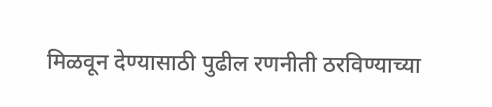मिळवून देण्यासाठी पुढील रणनीती ठरविण्याच्या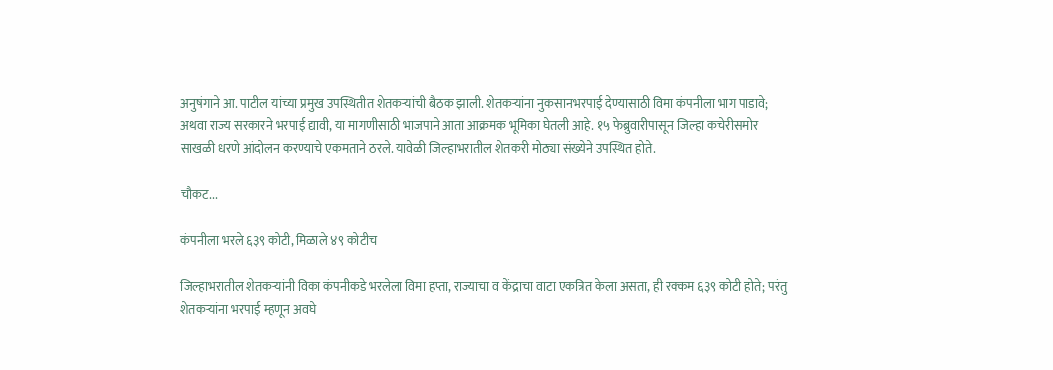अनुषंगाने आ. पाटील यांच्या प्रमुख उपस्थितीत शेतकऱ्यांची बैठक झाली. शेतकऱ्यांना नुकसानभरपाई देण्यासाठी विमा कंपनीला भाग पाडावे; अथवा राज्य सरकारने भरपाई द्यावी, या मागणीसाठी भाजपाने आता आक्रमक भूमिका घेतली आहे. १५ फेब्रुवारीपासून जिल्हा कचेरीसमोर साखळी धरणे आंदोलन करण्याचे एकमताने ठरले. यावेळी जिल्हाभरातील शेतकरी मोठ्या संख्येने उपस्थित होते.

चौकट...

कंपनीला भरले ६३९ कोटी, मिळाले ४९ कोटीच

जिल्हाभरातील शेतकऱ्यांनी विका कंपनीकडे भरलेला विमा हप्ता, राज्याचा व केंद्राचा वाटा एकत्रित केला असता, ही रक्कम ६३९ कोटी होते; परंतु शेतकऱ्यांना भरपाई म्हणून अवघे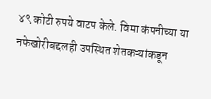४९ कोटी रुपये वाटप केले. विमा कंपनीच्या या नफेखोरीबद्दलही उपस्थित शेतकऱ्यांकडून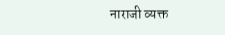नाराजी व्यक्त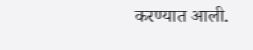करण्यात आली.